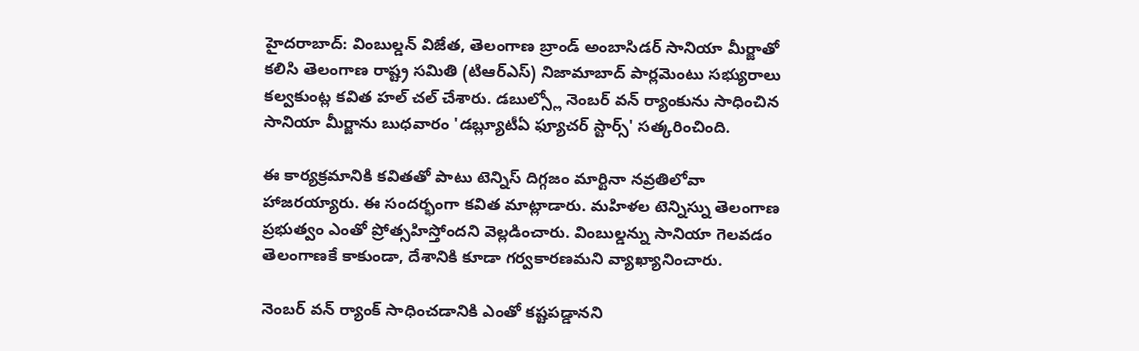హైదరాబాద్: వింబుల్డన్ విజేత, తెలంగాణ బ్రాండ్ అంబాసిడర్ సానియా మీర్జాతో కలిసి తెలంగాణ రాష్ట్ర సమితి (టిఆర్ఎస్) నిజామాబాద్ పార్లమెంటు సభ్యురాలు కల్వకుంట్ల కవిత హల్ చల్ చేశారు. డబుల్స్లో నెంబర్ వన్ ర్యాంకును సాధించిన సానియా మీర్జాను బుధవారం 'డబ్ల్యూటీఏ ఫ్యూచర్ స్టార్స్' సత్కరించింది.

ఈ కార్యక్రమానికి కవితతో పాటు టెన్నిస్ దిగ్గజం మార్టినా నవ్రతిలోవా హాజరయ్యారు. ఈ సందర్భంగా కవిత మాట్లాడారు. మహిళల టెన్నిస్ను తెలంగాణ ప్రభుత్వం ఎంతో ప్రోత్సహిస్తోందని వెల్లడించారు. వింబుల్డన్ను సానియా గెలవడం తెలంగాణకే కాకుండా, దేశానికి కూడా గర్వకారణమని వ్యాఖ్యానించారు.

నెంబర్ వన్ ర్యాంక్ సాధించడానికి ఎంతో కష్టపడ్డానని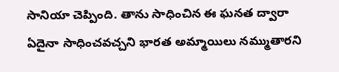సానియా చెప్పింది. తాను సాధించిన ఈ ఘనత ద్వారా ఏదైనా సాధించవచ్చని భారత అమ్మాయిలు నమ్ముతారని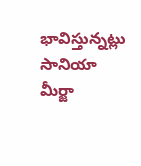భావిస్తున్నట్లు సానియా మీర్జా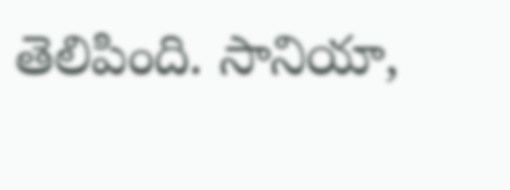తెలిపింది. సానియా,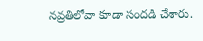నవ్రతిలోవా కూడా సందడి చేశారు.